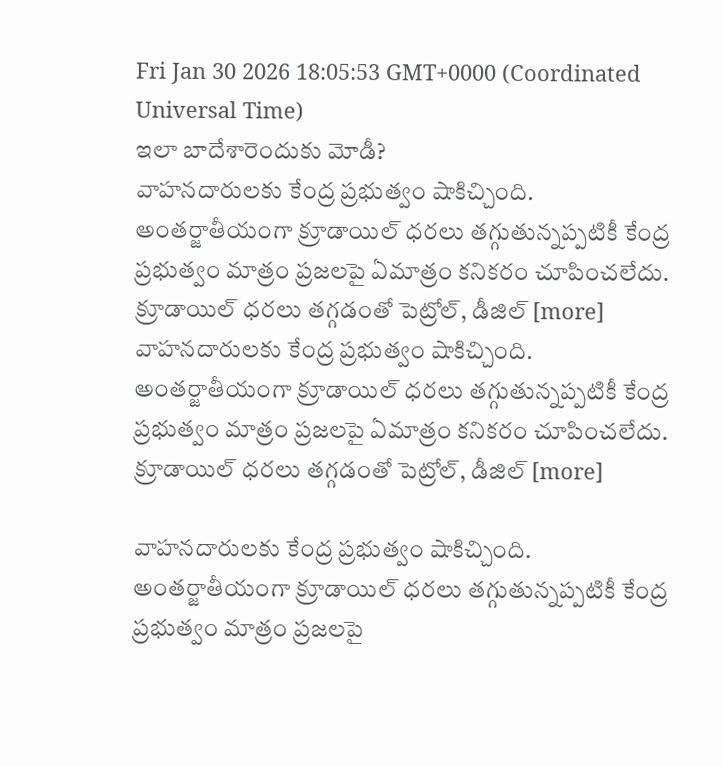Fri Jan 30 2026 18:05:53 GMT+0000 (Coordinated Universal Time)
ఇలా బాదేశారెందుకు మోడీ?
వాహనదారులకు కేంద్ర ప్రభుత్వం షాకిచ్చింది. అంతర్జాతీయంగా క్రూడాయిల్ ధరలు తగ్గుతున్నప్పటికీ కేంద్ర ప్రభుత్వం మాత్రం ప్రజలపై ఏమాత్రం కనికరం చూపించలేదు. క్రూడాయిల్ ధరలు తగ్గడంతో పెట్రోల్, డీజిల్ [more]
వాహనదారులకు కేంద్ర ప్రభుత్వం షాకిచ్చింది. అంతర్జాతీయంగా క్రూడాయిల్ ధరలు తగ్గుతున్నప్పటికీ కేంద్ర ప్రభుత్వం మాత్రం ప్రజలపై ఏమాత్రం కనికరం చూపించలేదు. క్రూడాయిల్ ధరలు తగ్గడంతో పెట్రోల్, డీజిల్ [more]

వాహనదారులకు కేంద్ర ప్రభుత్వం షాకిచ్చింది. అంతర్జాతీయంగా క్రూడాయిల్ ధరలు తగ్గుతున్నప్పటికీ కేంద్ర ప్రభుత్వం మాత్రం ప్రజలపై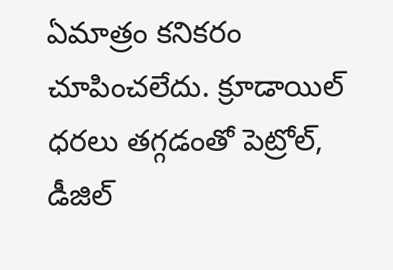ఏమాత్రం కనికరం చూపించలేదు. క్రూడాయిల్ ధరలు తగ్గడంతో పెట్రోల్, డీజిల్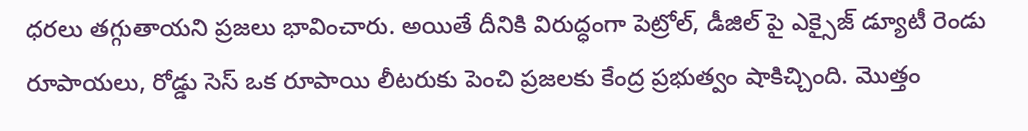ధరలు తగ్గుతాయని ప్రజలు భావించారు. అయితే దీనికి విరుద్ధంగా పెట్రోల్, డీజిల్ పై ఎక్సైజ్ డ్యూటీ రెండు రూపాయలు, రోడ్డు సెస్ ఒక రూపాయి లీటరుకు పెంచి ప్రజలకు కేంద్ర ప్రభుత్వం షాకిచ్చింది. మొత్తం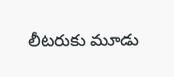లీటరుకు మూడు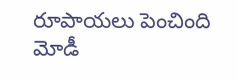రూపాయలు పెంచింది మోడీ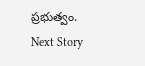ప్రభుత్వం.
Next Story